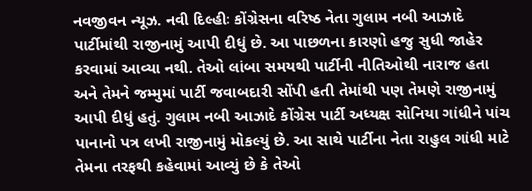નવજીવન ન્યૂઝ. નવી દિલ્હીઃ કોંગ્રેસના વરિષ્ઠ નેતા ગુલામ નબી આઝાદે પાર્ટીમાંથી રાજીનામું આપી દીધું છે. આ પાછળના કારણો હજુ સુધી જાહેર કરવામાં આવ્યા નથી. તેઓ લાંબા સમયથી પાર્ટીની નીતિઓથી નારાજ હતા અને તેમને જમ્મુમાં પાર્ટી જવાબદારી સોંપી હતી તેમાંથી પણ તેમણે રાજીનામું આપી દીધું હતું. ગુલામ નબી આઝાદે કોંગ્રેસ પાર્ટી અધ્યક્ષ સોનિયા ગાંધીને પાંચ પાનાનો પત્ર લખી રાજીનામું મોકલ્યું છે. આ સાથે પાર્ટીના નેતા રાહુલ ગાંધી માટે તેમના તરફથી કહેવામાં આવ્યું છે કે તેઓ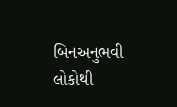બિનઅનુભવી લોકોથી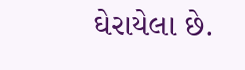ઘેરાયેલા છે.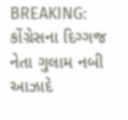BREAKING: કોંગ્રેસના દિગ્ગજ નેતા ગુલામ નબી આઝાદે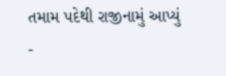તમામ પદેથી રાજીનામું આપ્યું
-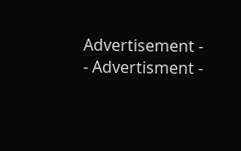Advertisement -
- Advertisment -